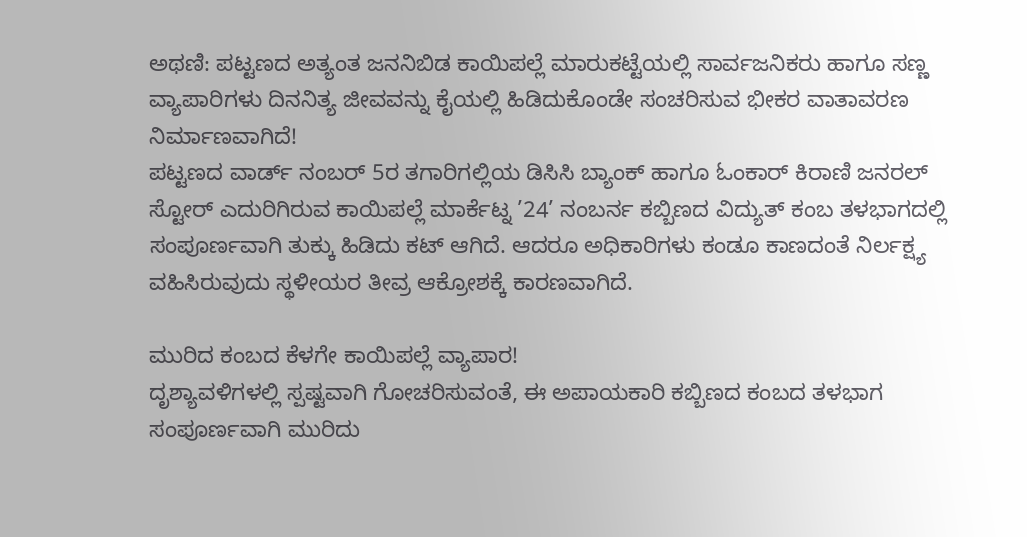ಅಥಣಿ: ಪಟ್ಟಣದ ಅತ್ಯಂತ ಜನನಿಬಿಡ ಕಾಯಿಪಲ್ಲೆ ಮಾರುಕಟ್ಟೆಯಲ್ಲಿ ಸಾರ್ವಜನಿಕರು ಹಾಗೂ ಸಣ್ಣ ವ್ಯಾಪಾರಿಗಳು ದಿನನಿತ್ಯ ಜೀವವನ್ನು ಕೈಯಲ್ಲಿ ಹಿಡಿದುಕೊಂಡೇ ಸಂಚರಿಸುವ ಭೀಕರ ವಾತಾವರಣ ನಿರ್ಮಾಣವಾಗಿದೆ!
ಪಟ್ಟಣದ ವಾರ್ಡ್ ನಂಬರ್ 5ರ ತಗಾರಿಗಲ್ಲಿಯ ಡಿಸಿಸಿ ಬ್ಯಾಂಕ್ ಹಾಗೂ ಓಂಕಾರ್ ಕಿರಾಣಿ ಜನರಲ್ ಸ್ಟೋರ್ ಎದುರಿಗಿರುವ ಕಾಯಿಪಲ್ಲೆ ಮಾರ್ಕೆಟ್ನ ’24’ ನಂಬರ್ನ ಕಬ್ಬಿಣದ ವಿದ್ಯುತ್ ಕಂಬ ತಳಭಾಗದಲ್ಲಿ ಸಂಪೂರ್ಣವಾಗಿ ತುಕ್ಕು ಹಿಡಿದು ಕಟ್ ಆಗಿದೆ. ಆದರೂ ಅಧಿಕಾರಿಗಳು ಕಂಡೂ ಕಾಣದಂತೆ ನಿರ್ಲಕ್ಷ್ಯ ವಹಿಸಿರುವುದು ಸ್ಥಳೀಯರ ತೀವ್ರ ಆಕ್ರೋಶಕ್ಕೆ ಕಾರಣವಾಗಿದೆ.

ಮುರಿದ ಕಂಬದ ಕೆಳಗೇ ಕಾಯಿಪಲ್ಲೆ ವ್ಯಾಪಾರ!
ದೃಶ್ಯಾವಳಿಗಳಲ್ಲಿ ಸ್ಪಷ್ಟವಾಗಿ ಗೋಚರಿಸುವಂತೆ, ಈ ಅಪಾಯಕಾರಿ ಕಬ್ಬಿಣದ ಕಂಬದ ತಳಭಾಗ ಸಂಪೂರ್ಣವಾಗಿ ಮುರಿದು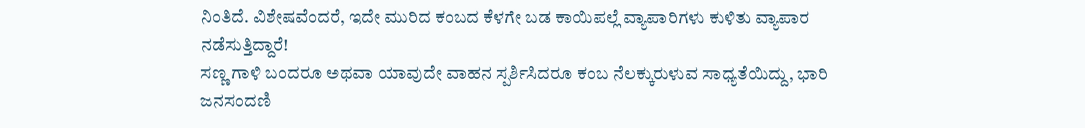ನಿಂತಿದೆ. ವಿಶೇಷವೆಂದರೆ, ಇದೇ ಮುರಿದ ಕಂಬದ ಕೆಳಗೇ ಬಡ ಕಾಯಿಪಲ್ಲೆ ವ್ಯಾಪಾರಿಗಳು ಕುಳಿತು ವ್ಯಾಪಾರ ನಡೆಸುತ್ತಿದ್ದಾರೆ!
ಸಣ್ಣ ಗಾಳಿ ಬಂದರೂ ಅಥವಾ ಯಾವುದೇ ವಾಹನ ಸ್ಪರ್ಶಿಸಿದರೂ ಕಂಬ ನೆಲಕ್ಕುರುಳುವ ಸಾಧ್ಯತೆಯಿದ್ದು, ಭಾರಿ ಜನಸಂದಣಿ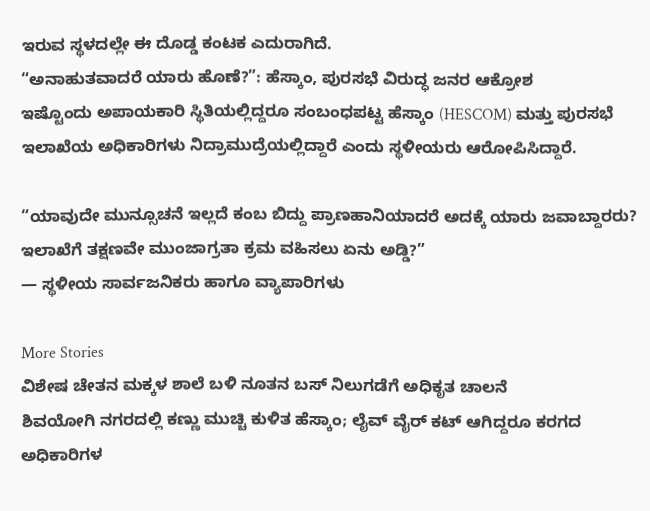ಇರುವ ಸ್ಥಳದಲ್ಲೇ ಈ ದೊಡ್ಡ ಕಂಟಕ ಎದುರಾಗಿದೆ.
“ಅನಾಹುತವಾದರೆ ಯಾರು ಹೊಣೆ?”: ಹೆಸ್ಕಾಂ, ಪುರಸಭೆ ವಿರುದ್ಧ ಜನರ ಆಕ್ರೋಶ
ಇಷ್ಟೊಂದು ಅಪಾಯಕಾರಿ ಸ್ಥಿತಿಯಲ್ಲಿದ್ದರೂ ಸಂಬಂಧಪಟ್ಟ ಹೆಸ್ಕಾಂ (HESCOM) ಮತ್ತು ಪುರಸಭೆ ಇಲಾಖೆಯ ಅಧಿಕಾರಿಗಳು ನಿದ್ರಾಮುದ್ರೆಯಲ್ಲಿದ್ದಾರೆ ಎಂದು ಸ್ಥಳೀಯರು ಆರೋಪಿಸಿದ್ದಾರೆ.

“ಯಾವುದೇ ಮುನ್ಸೂಚನೆ ಇಲ್ಲದೆ ಕಂಬ ಬಿದ್ದು ಪ್ರಾಣಹಾನಿಯಾದರೆ ಅದಕ್ಕೆ ಯಾರು ಜವಾಬ್ದಾರರು? ಇಲಾಖೆಗೆ ತಕ್ಷಣವೇ ಮುಂಜಾಗ್ರತಾ ಕ್ರಮ ವಹಿಸಲು ಏನು ಅಡ್ಡಿ?”
— ಸ್ಥಳೀಯ ಸಾರ್ವಜನಿಕರು ಹಾಗೂ ವ್ಯಾಪಾರಿಗಳು

More Stories
ವಿಶೇಷ ಚೇತನ ಮಕ್ಕಳ ಶಾಲೆ ಬಳಿ ನೂತನ ಬಸ್ ನಿಲುಗಡೆಗೆ ಅಧಿಕೃತ ಚಾಲನೆ
ಶಿವಯೋಗಿ ನಗರದಲ್ಲಿ ಕಣ್ಣು ಮುಚ್ಚಿ ಕುಳಿತ ಹೆಸ್ಕಾಂ; ಲೈವ್ ವೈರ್ ಕಟ್ ಆಗಿದ್ದರೂ ಕರಗದ ಅಧಿಕಾರಿಗಳ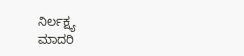ನಿರ್ಲಕ್ಷ್ಯ
ಮಾದರಿ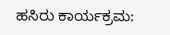ಹಸಿರು ಕಾರ್ಯಕ್ರಮ: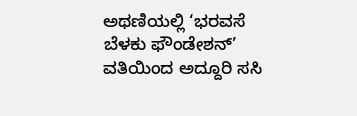ಅಥಣಿಯಲ್ಲಿ ‘ಭರವಸೆ ಬೆಳಕು ಫೌಂಡೇಶನ್’ ವತಿಯಿಂದ ಅದ್ದೂರಿ ಸಸಿ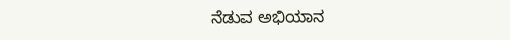ನೆಡುವ ಅಭಿಯಾನ